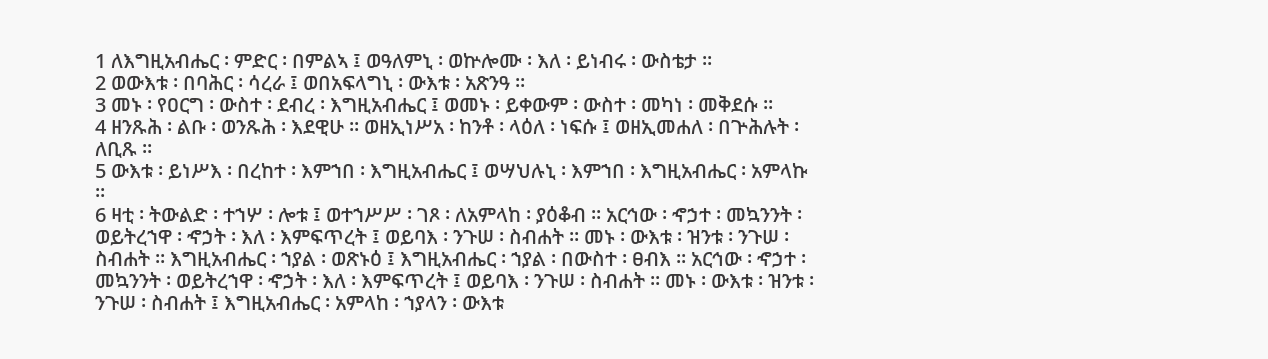1 ለእግዚአብሔር ፡ ምድር ፡ በምልኣ ፤ ወዓለምኒ ፡ ወኵሎሙ ፡ እለ ፡ ይነብሩ ፡ ውስቴታ ።
2 ወውእቱ ፡ በባሕር ፡ ሳረራ ፤ ወበአፍላግኒ ፡ ውእቱ ፡ አጽንዓ ።
3 መኑ ፡ የዐርግ ፡ ውስተ ፡ ደብረ ፡ እግዚአብሔር ፤ ወመኑ ፡ ይቀውም ፡ ውስተ ፡ መካነ ፡ መቅደሱ ።
4 ዘንጹሕ ፡ ልቡ ፡ ወንጹሕ ፡ እደዊሁ ። ወዘኢነሥአ ፡ ከንቶ ፡ ላዕለ ፡ ነፍሱ ፤ ወዘኢመሐለ ፡ በጕሕሉት ፡ ለቢጹ ።
5 ውእቱ ፡ ይነሥእ ፡ በረከተ ፡ እምኀበ ፡ እግዚአብሔር ፤ ወሣህሉኒ ፡ እምኀበ ፡ እግዚአብሔር ፡ አምላኩ ።
6 ዛቲ ፡ ትውልድ ፡ ተኀሦ ፡ ሎቱ ፤ ወተኀሥሥ ፡ ገጾ ፡ ለአምላከ ፡ ያዕቆብ ። አርኅው ፡ ኆኃተ ፡ መኳንንት ፡ ወይትረኀዋ ፡ ኆኃት ፡ እለ ፡ እምፍጥረት ፤ ወይባእ ፡ ንጉሠ ፡ ስብሐት ። መኑ ፡ ውእቱ ፡ ዝንቱ ፡ ንጉሠ ፡ ስብሐት ። እግዚአብሔር ፡ ኀያል ፡ ወጽኑዕ ፤ እግዚአብሔር ፡ ኀያል ፡ በውስተ ፡ ፀብእ ። አርኅው ፡ ኆኃተ ፡ መኳንንት ፡ ወይትረኀዋ ፡ ኆኃት ፡ እለ ፡ እምፍጥረት ፤ ወይባእ ፡ ንጉሠ ፡ ስብሐት ። መኑ ፡ ውእቱ ፡ ዝንቱ ፡ ንጉሠ ፡ ስብሐት ፤ እግዚአብሔር ፡ አምላከ ፡ ኀያላን ፡ ውእቱ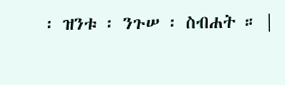፡ ዝንቱ ፡ ንጉሠ ፡ ስብሐት ። |